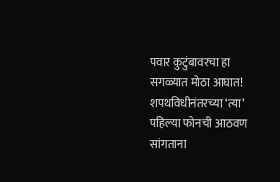पवार कुटुंबावरचा हा सगळ्यात मोठा आघात! शपथविधीनंतरच्या ‘त्या’ पहिल्या फोनची आठवण सांगताना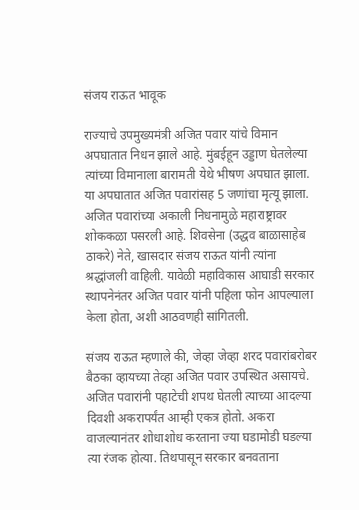संजय राऊत भावूक

राज्याचे उपमुख्यमंत्री अजित पवार यांचे विमान अपघातात निधन झाले आहे. मुंबईहून उड्डाण घेतलेल्या त्यांच्या विमानाला बारामती येथे भीषण अपघात झाला. या अपघातात अजित पवारांसह 5 जणांचा मृत्यू झाला. अजित पवारांच्या अकाली निधनामुळे महाराष्ट्रावर शोककळा पसरली आहे. शिवसेना (उद्धव बाळासाहेब ठाकरे) नेते, खासदार संजय राऊत यांनी त्यांना श्रद्धांजली वाहिली. यावेळी महाविकास आघाडी सरकार स्थापनेनंतर अजित पवार यांनी पहिला फोन आपल्याला केला होता, अशी आठवणही सांगितली.

संजय राऊत म्हणाले की, जेव्हा जेव्हा शरद पवारांबरोबर बैठका व्हायच्या तेव्हा अजित पवार उपस्थित असायचे. अजित पवारांनी पहाटेची शपथ घेतली त्याच्या आदल्या दिवशी अकरापर्यंत आम्ही एकत्र होतो. अकरा वाजल्यानंतर शोधाशोध करताना ज्या घडामोडी घडल्या त्या रंजक होत्या. तिथपासून सरकार बनवताना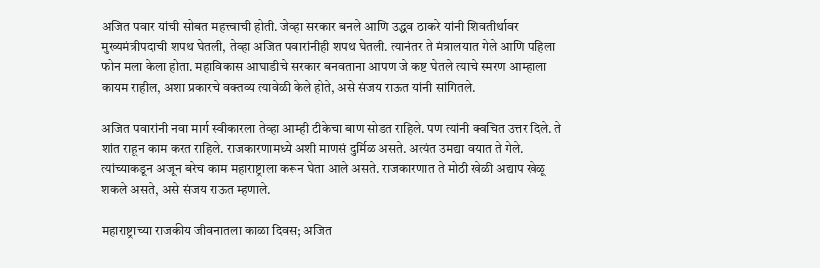अजित पवार यांची सोबत महत्त्वाची होती. जेव्हा सरकार बनले आणि उद्धव ठाकरे यांनी शिवतीर्थावर मुख्यमंत्रीपदाची शपथ घेतली, तेव्हा अजित पवारांनीही शपथ घेतली. त्यानंतर ते मंत्रालयात गेले आणि पहिला फोन मला केला होता. महाविकास आघाडीचे सरकार बनवताना आपण जे कष्ट घेतले त्याचे स्मरण आम्हाला कायम राहील, अशा प्रकारचे वक्तव्य त्यावेळी केले होते, असे संजय राऊत यांनी सांगितले.

अजित पवारांनी नवा मार्ग स्वीकारला तेव्हा आम्ही टीकेचा बाण सोडत राहिले. पण त्यांनी क्वचित उत्तर दिले. ते शांत राहून काम करत राहिले. राजकारणामध्ये अशी माणसं दुर्मिळ असते. अत्यंत उमद्या वयात ते गेले. त्यांच्याकडून अजून बरेच काम महाराष्ट्राला करून घेता आले असते. राजकारणात ते मोठी खेळी अद्याप खेळू शकले असते, असे संजय राऊत म्हणाले.

महाराष्ट्राच्या राजकीय जीवनातला काळा दिवस; अजित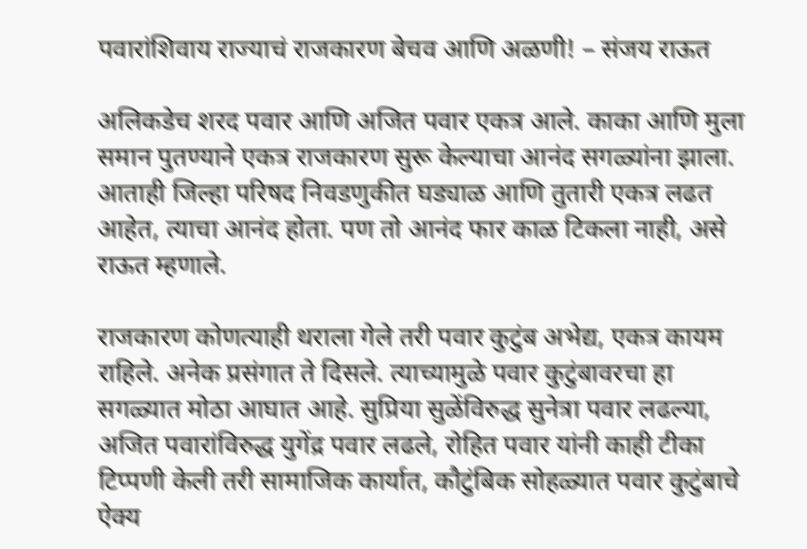पवारांशिवाय राज्याचं राजकारण बेचव आणि अळणी! – संजय राऊत

अलिकडेच शरद पवार आणि अजित पवार एकत्र आले. काका आणि मुला समान पुतण्याने एकत्र राजकारण सुरू केल्याचा आनंद सगळ्यांना झाला. आताही जिल्हा परिषद निवडणुकीत घड्याळ आणि तुतारी एकत्र लढत आहेत, त्याचा आनंद होता. पण तो आनंद फार काळ टिकला नाही, असे राऊत म्हणाले.

राजकारण कोणत्याही थराला गेले तरी पवार कुटुंब अभेद्य, एकत्र कायम राहिले. अनेक प्रसंगात ते दिसले. त्याच्यामुळे पवार कुटुंबावरचा हा सगळ्यात मोठा आघात आहे. सुप्रिया सुळेंविरुद्ध सुनेत्रा पवार लढल्या, अजित पवारांविरुद्ध युगेंद्र पवार लढले, रोहित पवार यांनी काही टीका टिप्पणी केली तरी सामाजिक कार्यात, कौटुंबिक सोहळ्यात पवार कुटुंबाचे ऐक्य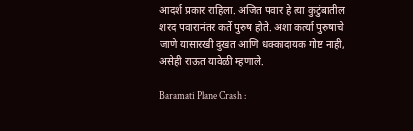आदर्श प्रकार राहिला. अजित पवार हे त्या कुटुंबातील शरद पवारानंतर कर्ते पुरुष होते. अशा कर्त्या पुरुषाचे जाणे यासारखी दुखत आणि धक्कादायक गोष्ट नाही, असेही राऊत यावेळी म्हणाले.

Baramati Plane Crash :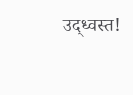उद्ध्वस्त!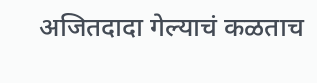अजितदादा गेल्याचं कळताच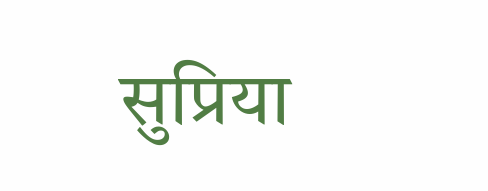सुप्रिया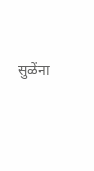सुळेंना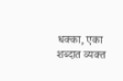धक्का, एका शब्दात व्यक्त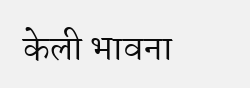केली भावना